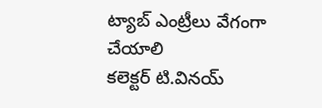ట్యాబ్ ఎంట్రీలు వేగంగా చేయాలి
కలెక్టర్ టి.వినయ్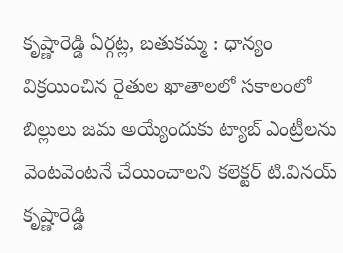కృష్ణారెడ్డి ఏర్గట్ల, బతుకమ్మ : ధాన్యం విక్రయించిన రైతుల ఖాతాలలో సకాలంలో బిల్లులు జమ అయ్యేందుకు ట్యాబ్ ఎంట్రీలను వెంటవెంటనే చేయించాలని కలెక్టర్ టి.వినయ్ కృష్ణారెడ్డి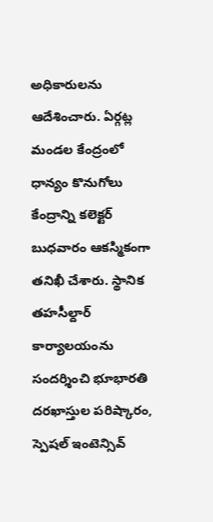అధికారులను ఆదేశించారు. ఏర్గట్ల మండల కేంద్రంలో ధాన్యం కొనుగోలు కేంద్రాన్ని కలెక్టర్ బుధవారం ఆకస్మికంగా తనిఖీ చేశారు. స్థానిక తహసీల్దార్ కార్యాలయంను సందర్శించి భూభారతి దరఖాస్తుల పరిష్కారం, స్పెషల్ ఇంటెన్సివ్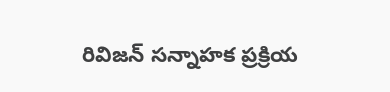రివిజన్ సన్నాహక ప్రక్రియ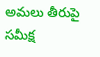అమలు తీరుపై సమీక్ష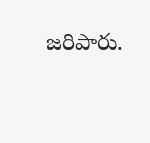జరిపారు.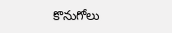కొనుగోలు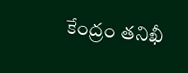కేంద్రం తనిఖీ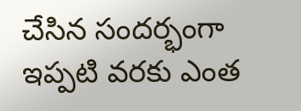చేసిన సందర్భంగా ఇప్పటి వరకు ఎంత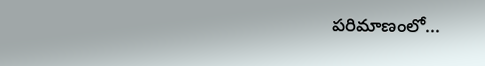పరిమాణంలో...